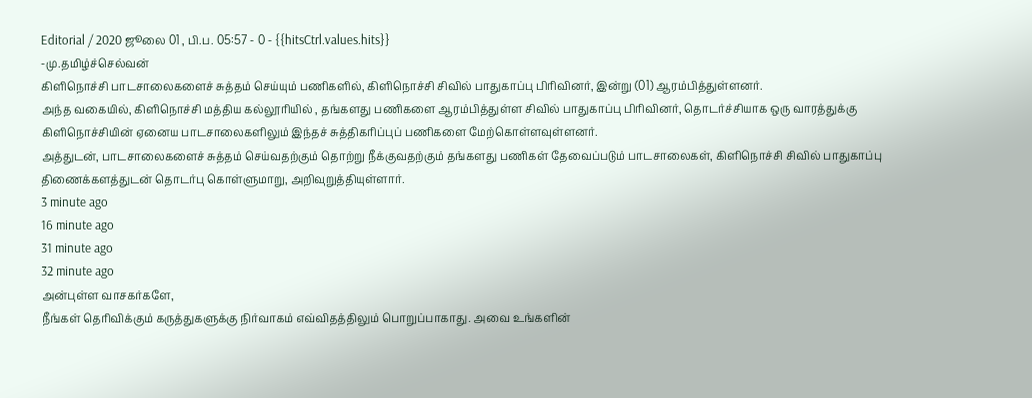Editorial / 2020 ஜூலை 01 , பி.ப. 05:57 - 0 - {{hitsCtrl.values.hits}}
-மு.தமிழ்ச்செல்வன்
கிளிநொச்சி பாடசாலைகளைச் சுத்தம் செய்யும் பணிகளில், கிளிநொச்சி சிவில் பாதுகாப்பு பிரிவினர், இன்று (01) ஆரம்பித்துள்ளனர்.
அந்த வகையில், கிளிநொச்சி மத்திய கல்லூரியில் , தங்களது பணிகளை ஆரம்பித்துள்ள சிவில் பாதுகாப்பு பிரிவினர், தொடர்ச்சியாக ஒரு வாரத்துக்கு கிளிநொச்சியின் ஏனைய பாடசாலைகளிலும் இந்தச் சுத்திகரிப்புப் பணிகளை மேற்கொள்ளவுள்ளனர்.
அத்துடன், பாடசாலைகளைச் சுத்தம் செய்வதற்கும் தொற்று நீக்குவதற்கும் தங்களது பணிகள் தேவைப்படும் பாடசாலைகள், கிளிநொச்சி சிவில் பாதுகாப்பு திணைக்களத்துடன் தொடர்பு கொள்ளுமாறு, அறிவுறுத்தியுள்ளார்.
3 minute ago
16 minute ago
31 minute ago
32 minute ago
அன்புள்ள வாசகர்களே,
நீங்கள் தெரிவிக்கும் கருத்துகளுக்கு நிர்வாகம் எவ்விதத்திலும் பொறுப்பாகாது. அவை உங்களின்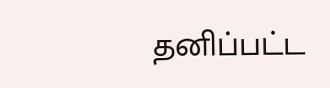தனிப்பட்ட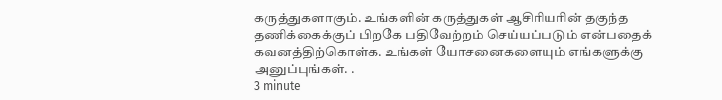கருத்துகளாகும். உங்களின் கருத்துகள் ஆசிரியரின் தகுந்த தணிக்கைக்குப் பிறகே பதிவேற்றம் செய்யப்படும் என்பதைக் கவனத்திற்கொள்க. உங்கள் யோசனைகளையும் எங்களுக்கு அனுப்புங்கள். .
3 minute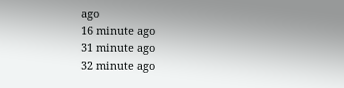ago
16 minute ago
31 minute ago
32 minute ago